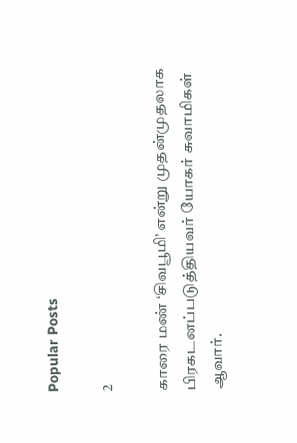Popular Posts

2

காரை மண் ‘சிவபூமி’ என்று முதன்முதலாக பிரகடனப்படுத்தியவர் யோகர் சுவாமிகள் ஆவார்.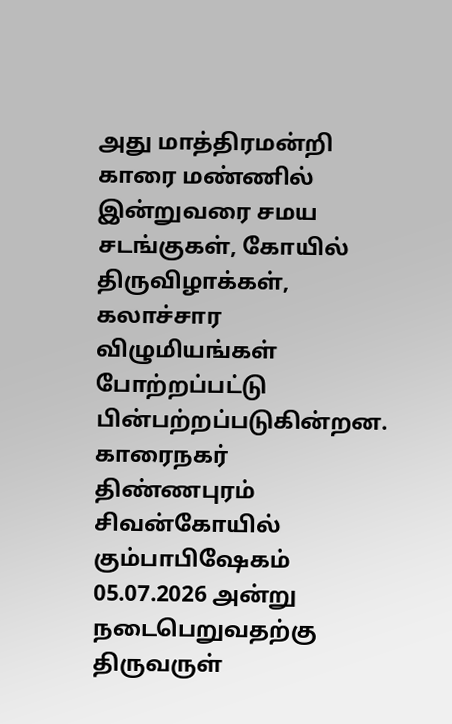அது மாத்திரமன்றி காரை மண்ணில் இன்றுவரை சமய சடங்குகள், கோயில் திருவிழாக்கள், கலாச்சார விழுமியங்கள் போற்றப்பட்டு பின்பற்றப்படுகின்றன. காரைநகர் திண்ணபுரம் சிவன்கோயில் கும்பாபிஷேகம் 05.07.2026 அன்று நடைபெறுவதற்கு திருவருள்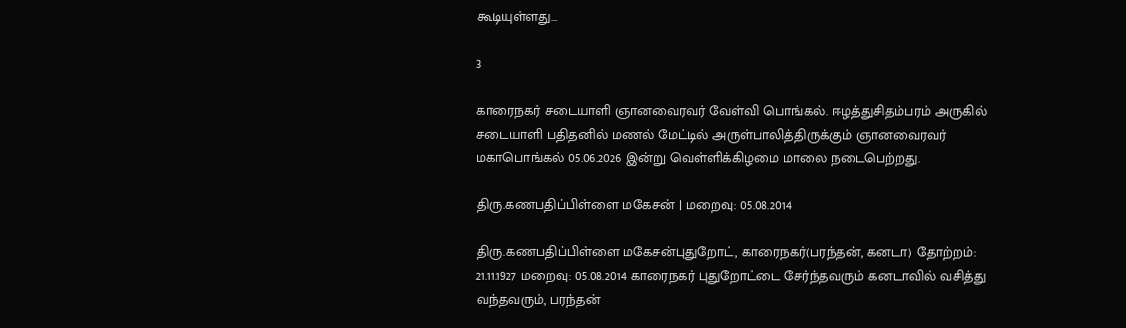கூடியுள்ளது…

3

காரைநகர் சடையாளி ஞானவைரவர் வேள்வி பொங்கல். ஈழத்துசிதம்பரம் அருகில் சடையாளி பதிதனில் மணல் மேட்டில் அருள்பாலித்திருக்கும் ஞானவைரவர் மகாபொங்கல் 05.06.2026 இன்று வெள்ளிக்கிழமை மாலை நடைபெற்றது.

திரு.கணபதிப்பிள்ளை மகேசன் | மறைவு: 05.08.2014

திரு.கணபதிப்பிள்ளை மகேசன்புதுறோட், காரைநகர்(பரந்தன், கனடா) தோற்றம்: 21.11.1927 மறைவு: 05.08.2014 காரைநகர் புதுறோட்டை சேர்ந்தவரும் கனடாவில் வசித்து வந்தவரும், பரந்தன்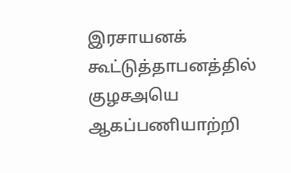இரசாயனக் கூட்டுத்தாபனத்தில் குழசஅயெ ஆகப்பணியாற்றி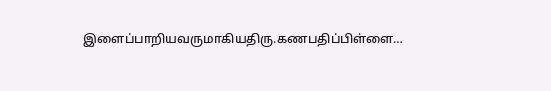இளைப்பாறியவருமாகியதிரு.கணபதிப்பிள்ளை…